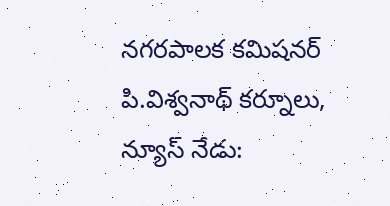నగరపాలక కమిషనర్ పి.విశ్వనాథ్ కర్నూలు, న్యూస్ నేడు: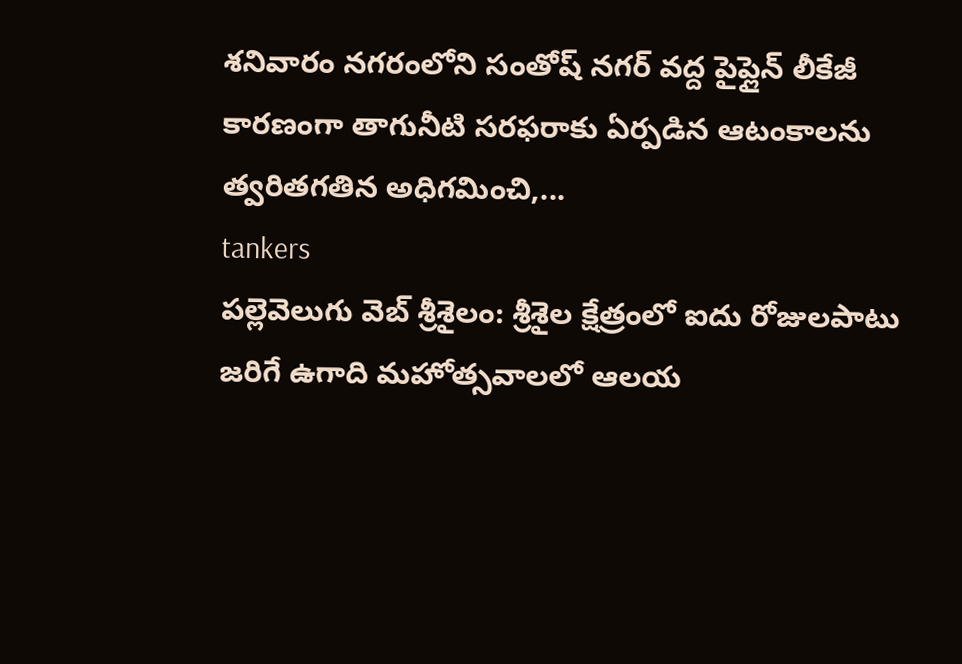శనివారం నగరంలోని సంతోష్ నగర్ వద్ద పైప్లైన్ లీకేజీ కారణంగా తాగునీటి సరఫరాకు ఏర్పడిన ఆటంకాలను త్వరితగతిన అధిగమించి,...
tankers
పల్లెవెలుగు వెబ్ శ్రీశైలం: శ్రీశైల క్షేత్రంలో ఐదు రోజులపాటు జరిగే ఉగాది మహోత్సవాలలో ఆలయ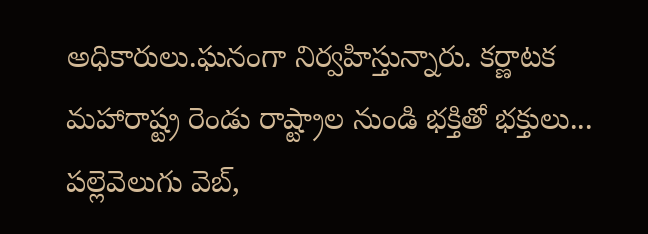అధికారులు.ఘనంగా నిర్వహిస్తున్నారు. కర్ణాటక మహారాష్ట్ర రెండు రాష్ట్రాల నుండి భక్తితో భక్తులు...
పల్లెవెలుగు వెబ్,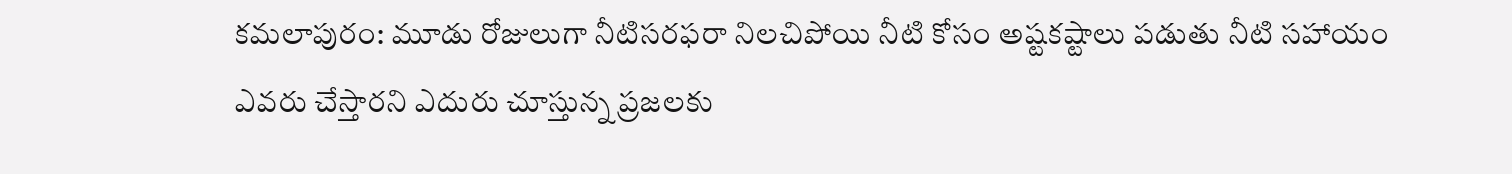కమలాపురం: మూడు రోజులుగా నీటిసరఫరా నిలచిపోయి నీటి కోసం అష్టకష్టాలు పడుతు నీటి సహాయం ఎవరు చేస్తారని ఎదురు చూస్తున్న ప్రజలకు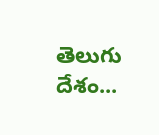తెలుగు దేశం...